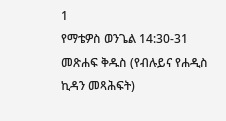1
የማቴዎስ ወንጌል 14:30-31
መጽሐፍ ቅዱስ (የብሉይና የሐዲስ ኪዳን መጻሕፍት)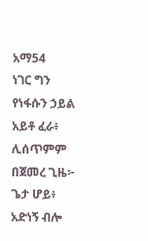አማ54
ነገር ግን የነፋሱን ኃይል አይቶ ፈራ፥ ሊሰጥምም በጀመረ ጊዜ፦ ጌታ ሆይ፥ አድነኝ ብሎ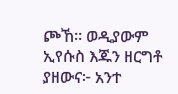ጮኸ። ወዲያውም ኢየሱስ እጁን ዘርግቶ ያዘውና፦ አንተ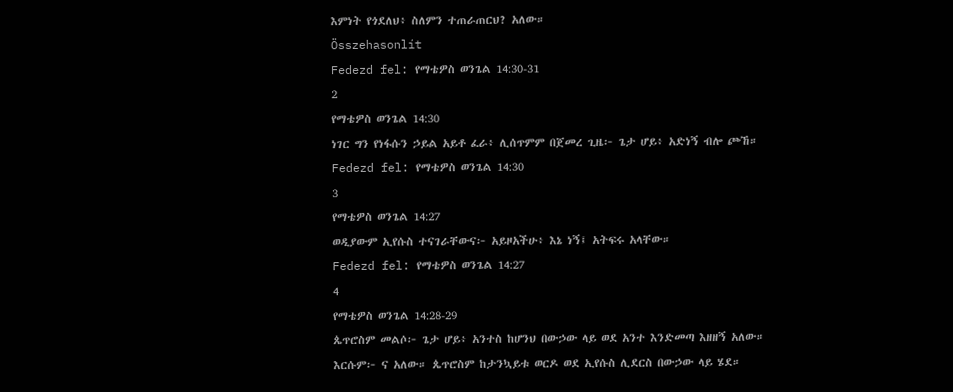እምነት የጎደለህ፥ ስለምን ተጠራጠርህ? አለው።
Összehasonlít
Fedezd fel: የማቴዎስ ወንጌል 14:30-31
2
የማቴዎስ ወንጌል 14:30
ነገር ግን የነፋሱን ኃይል አይቶ ፈራ፥ ሊሰጥምም በጀመረ ጊዜ፦ ጌታ ሆይ፥ አድነኝ ብሎ ጮኸ።
Fedezd fel: የማቴዎስ ወንጌል 14:30
3
የማቴዎስ ወንጌል 14:27
ወዲያውም ኢየሱስ ተናገራቸውና፦ አይዞአችሁ፥ እኔ ነኝ፤ አትፍሩ አላቸው።
Fedezd fel: የማቴዎስ ወንጌል 14:27
4
የማቴዎስ ወንጌል 14:28-29
ጴጥሮስም መልሶ፦ ጌታ ሆይ፥ አንተስ ከሆንህ በውኃው ላይ ወደ አንተ እንድመጣ እዘዘኝ አለው። እርሱም፦ ና አለው። ጴጥሮስም ከታንኳይቱ ወርዶ ወደ ኢየሱስ ሊደርስ በውኃው ላይ ሄደ።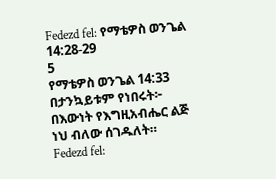Fedezd fel: የማቴዎስ ወንጌል 14:28-29
5
የማቴዎስ ወንጌል 14:33
በታንኳይቱም የነበሩት፦ በእውነት የእግዚአብሔር ልጅ ነህ ብለው ሰገዱለት።
Fedezd fel: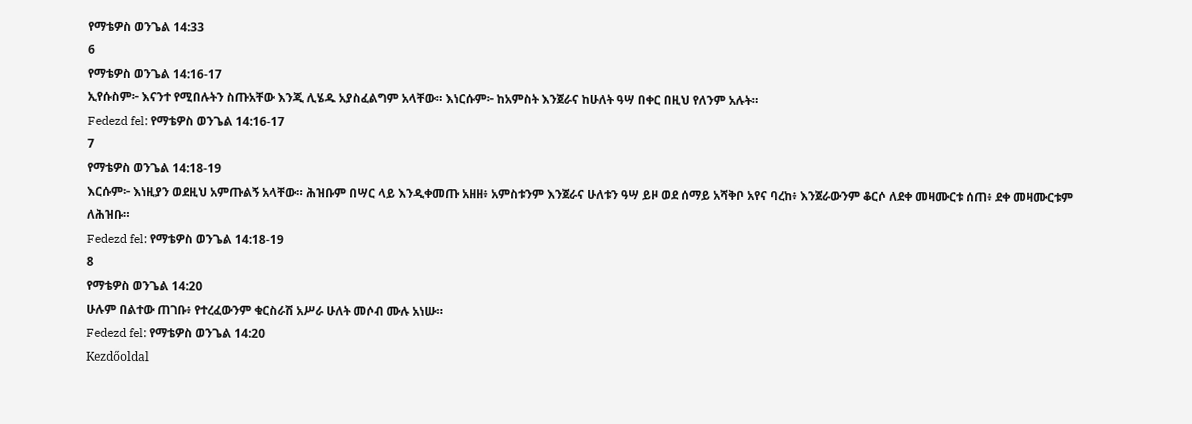የማቴዎስ ወንጌል 14:33
6
የማቴዎስ ወንጌል 14:16-17
ኢየሱስም፦ እናንተ የሚበሉትን ስጡአቸው እንጂ ሊሄዱ አያስፈልግም አላቸው። እነርሱም፦ ከአምስት እንጀራና ከሁለት ዓሣ በቀር በዚህ የለንም አሉት።
Fedezd fel: የማቴዎስ ወንጌል 14:16-17
7
የማቴዎስ ወንጌል 14:18-19
እርሱም፦ እነዚያን ወደዚህ አምጡልኝ አላቸው። ሕዝቡም በሣር ላይ እንዲቀመጡ አዘዘ፥ አምስቱንም እንጀራና ሁለቱን ዓሣ ይዞ ወደ ሰማይ አሻቅቦ አየና ባረከ፥ እንጀራውንም ቆርሶ ለደቀ መዛሙርቱ ሰጠ፥ ደቀ መዛሙርቱም ለሕዝቡ።
Fedezd fel: የማቴዎስ ወንጌል 14:18-19
8
የማቴዎስ ወንጌል 14:20
ሁሉም በልተው ጠገቡ፥ የተረፈውንም ቁርስራሽ አሥራ ሁለት መሶብ ሙሉ አነሡ።
Fedezd fel: የማቴዎስ ወንጌል 14:20
Kezdőoldal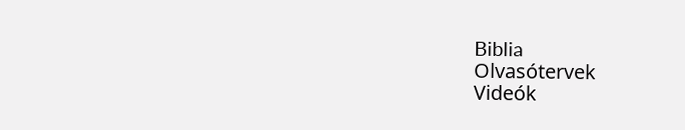Biblia
Olvasótervek
Videók